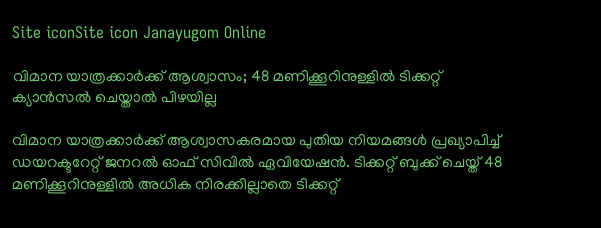Site iconSite icon Janayugom Online

വിമാന യാത്രക്കാർക്ക് ആശ്വാസം; 48 മണിക്കൂറിനുള്ളിൽ ടിക്കറ്റ് ക്യാൻസൽ ചെയ്താൽ പിഴയില്ല

വിമാന യാത്രക്കാർക്ക് ആശ്വാസകരമായ പുതിയ നിയമങ്ങൾ പ്രഖ്യാപിച്ച് ഡയറക്ടറേറ്റ് ജനറൽ ഓഫ് സിവിൽ ഏവിയേഷൻ. ടിക്കറ്റ് ബുക്ക് ചെയ്ത് 48 മണിക്കൂറിനുള്ളിൽ അധിക നിരക്കില്ലാതെ ടിക്കറ്റ്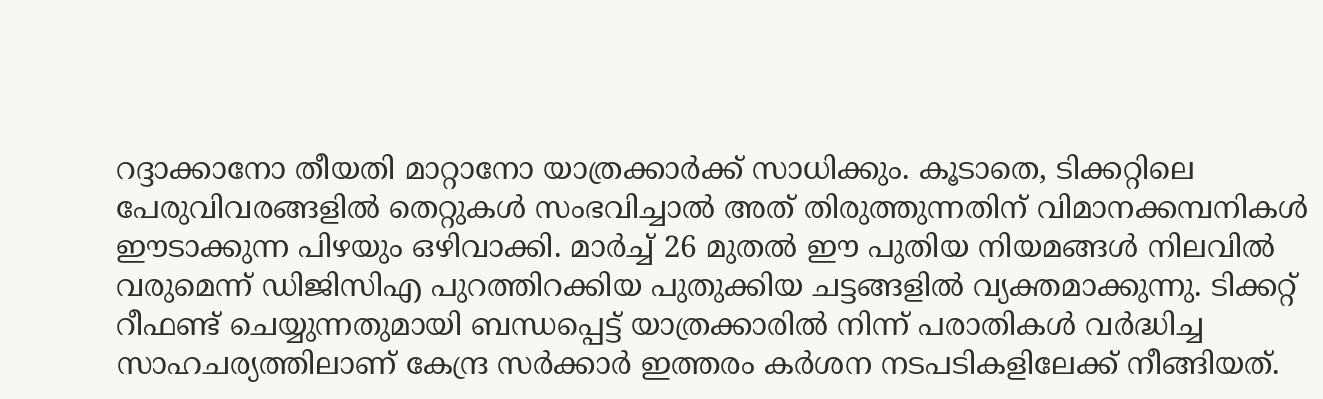റദ്ദാക്കാനോ തീയതി മാറ്റാനോ യാത്രക്കാർക്ക് സാധിക്കും. കൂടാതെ, ടിക്കറ്റിലെ പേരുവിവരങ്ങളിൽ തെറ്റുകൾ സംഭവിച്ചാൽ അത് തിരുത്തുന്നതിന് വിമാനക്കമ്പനികൾ ഈടാക്കുന്ന പിഴയും ഒഴിവാക്കി. മാർച്ച് 26 മുതൽ ഈ പുതിയ നിയമങ്ങൾ നിലവിൽ വരുമെന്ന് ഡിജിസിഎ പുറത്തിറക്കിയ പുതുക്കിയ ചട്ടങ്ങളിൽ വ്യക്തമാക്കുന്നു. ടിക്കറ്റ് റീഫണ്ട് ചെയ്യുന്നതുമായി ബന്ധപ്പെട്ട് യാത്രക്കാരിൽ നിന്ന് പരാതികൾ വർദ്ധിച്ച സാഹചര്യത്തിലാണ് കേന്ദ്ര സർക്കാർ ഇത്തരം കർശന നടപടികളിലേക്ക് നീങ്ങിയത്.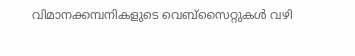വിമാനക്കമ്പനികളുടെ വെബ്സൈറ്റുകൾ വഴി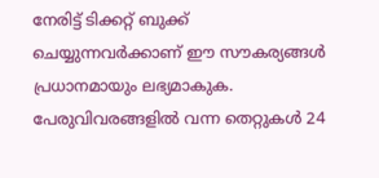നേരിട്ട് ടിക്കറ്റ് ബുക്ക് ചെയ്യുന്നവർക്കാണ് ഈ സൗകര്യങ്ങൾ പ്രധാനമായും ലഭ്യമാകുക. പേരുവിവരങ്ങളിൽ വന്ന തെറ്റുകൾ 24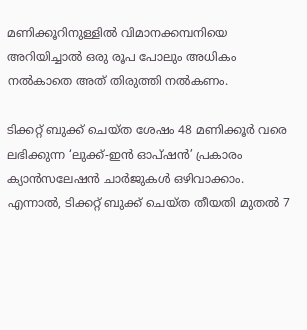മണിക്കൂറിനുള്ളിൽ വിമാനക്കമ്പനിയെ അറിയിച്ചാൽ ഒരു രൂപ പോലും അധികം നൽകാതെ അത് തിരുത്തി നൽകണം.

ടിക്കറ്റ് ബുക്ക് ചെയ്ത ശേഷം 48 മണിക്കൂർ വരെ ലഭിക്കുന്ന ‘ലുക്ക്-ഇൻ ഓപ്ഷൻ’ പ്രകാരം ക്യാൻസലേഷൻ ചാർജുകൾ ഒഴിവാക്കാം. എന്നാൽ, ടിക്കറ്റ് ബുക്ക് ചെയ്ത തീയതി മുതൽ 7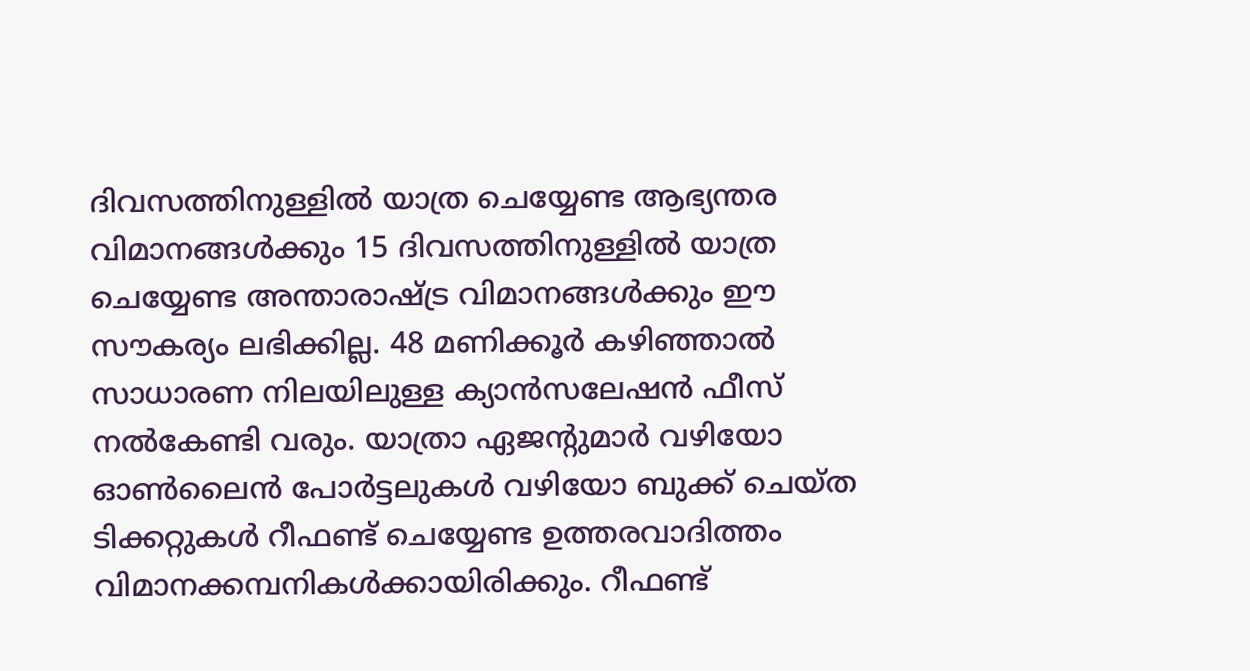ദിവസത്തിനുള്ളിൽ യാത്ര ചെയ്യേണ്ട ആഭ്യന്തര വിമാനങ്ങൾക്കും 15 ദിവസത്തിനുള്ളിൽ യാത്ര ചെയ്യേണ്ട അന്താരാഷ്ട്ര വിമാനങ്ങൾക്കും ഈ സൗകര്യം ലഭിക്കില്ല. 48 മണിക്കൂർ കഴിഞ്ഞാൽ സാധാരണ നിലയിലുള്ള ക്യാൻസലേഷൻ ഫീസ് നൽകേണ്ടി വരും. യാത്രാ ഏജന്റുമാർ വഴിയോ ഓൺലൈൻ പോർട്ടലുകൾ വഴിയോ ബുക്ക് ചെയ്ത ടിക്കറ്റുകൾ റീഫണ്ട് ചെയ്യേണ്ട ഉത്തരവാദിത്തം വിമാനക്കമ്പനികൾക്കായിരിക്കും. റീഫണ്ട്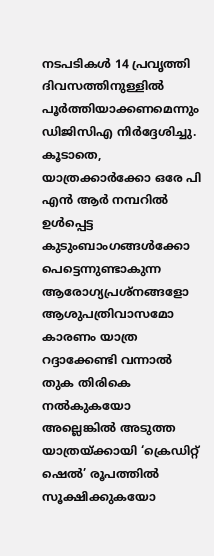നടപടികൾ 14 പ്രവൃത്തി ദിവസത്തിനുള്ളിൽ പൂർത്തിയാക്കണമെന്നും ഡിജിസിഎ നിർദ്ദേശിച്ചു. കൂടാതെ, യാത്രക്കാർക്കോ ഒരേ പി എൻ ആര്‍ നമ്പറിൽ ഉൾപ്പെട്ട കുടുംബാംഗങ്ങൾക്കോ പെട്ടെന്നുണ്ടാകുന്ന ആരോഗ്യപ്രശ്നങ്ങളോ ആശുപത്രിവാസമോ കാരണം യാത്ര റദ്ദാക്കേണ്ടി വന്നാൽ തുക തിരികെ നൽകുകയോ അല്ലെങ്കിൽ അടുത്ത യാത്രയ്ക്കായി ‘ക്രെഡിറ്റ് ഷെൽ’ രൂപത്തിൽ സൂക്ഷിക്കുകയോ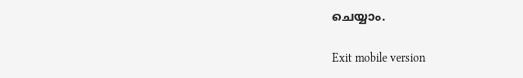ചെയ്യാം.

Exit mobile version